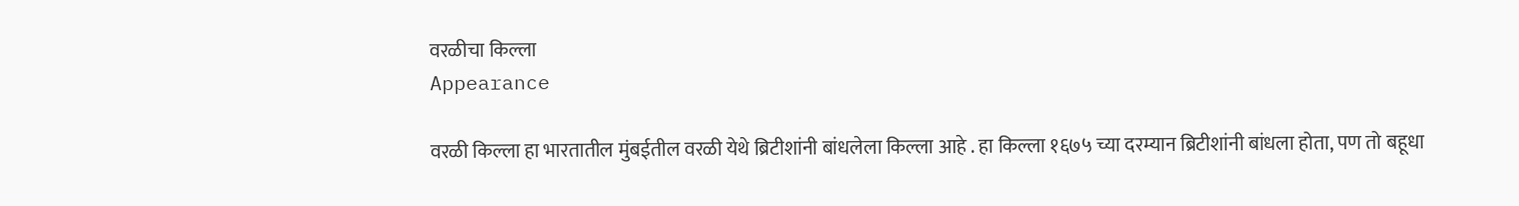वरळीचा किल्ला
Appearance

वरळी किल्ला हा भारतातील मुंबईतील वरळी येथे ब्रिटीशांनी बांधलेला किल्ला आहे . हा किल्ला १६७५ च्या दरम्यान ब्रिटीशांनी बांधला होता, पण तो बहूधा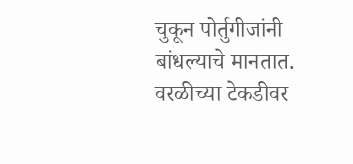चुकून पोर्तुगीजांनी बांधल्याचे मानतात. वरळीच्या टेकडीवर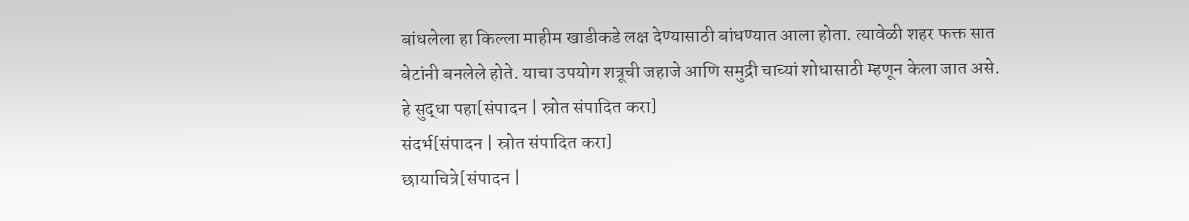बांधलेला हा किल्ला माहीम खाडीकडे लक्ष देण्यासाठी बांधण्यात आला होता. त्यावेळी शहर फक्त सात बेटांनी बनलेले होते. याचा उपयोग शत्रूची जहाजे आणि समुद्री चाच्यां शोधासाठी म्हणून केला जात असे.
हे सुद्धा पहा[संपादन | स्रोत संपादित करा]
संदर्भ[संपादन | स्रोत संपादित करा]
छायाचित्रे[संपादन |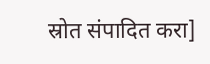स्रोत संपादित करा]